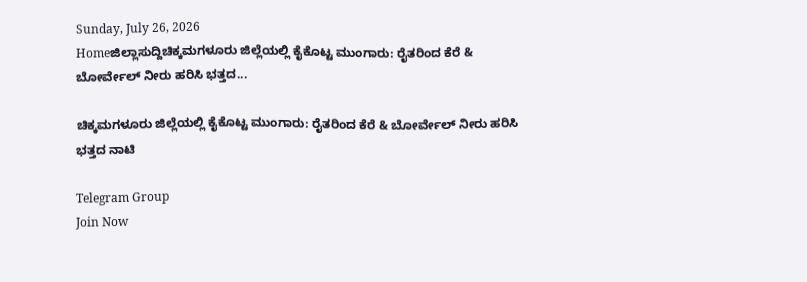Sunday, July 26, 2026
Homeಜಿಲ್ಲಾಸುದ್ದಿಚಿಕ್ಕಮಗಳೂರು ಜಿಲ್ಲೆಯಲ್ಲಿ ಕೈಕೊಟ್ಟ ಮುಂಗಾರು: ರೈತರಿಂದ ಕೆರೆ & ಬೋರ್ವೇಲ್ ನೀರು ಹರಿಸಿ ಭತ್ತದ...

ಚಿಕ್ಕಮಗಳೂರು ಜಿಲ್ಲೆಯಲ್ಲಿ ಕೈಕೊಟ್ಟ ಮುಂಗಾರು: ರೈತರಿಂದ ಕೆರೆ & ಬೋರ್ವೇಲ್ ನೀರು ಹರಿಸಿ ಭತ್ತದ ನಾಟಿ

Telegram Group
Join Now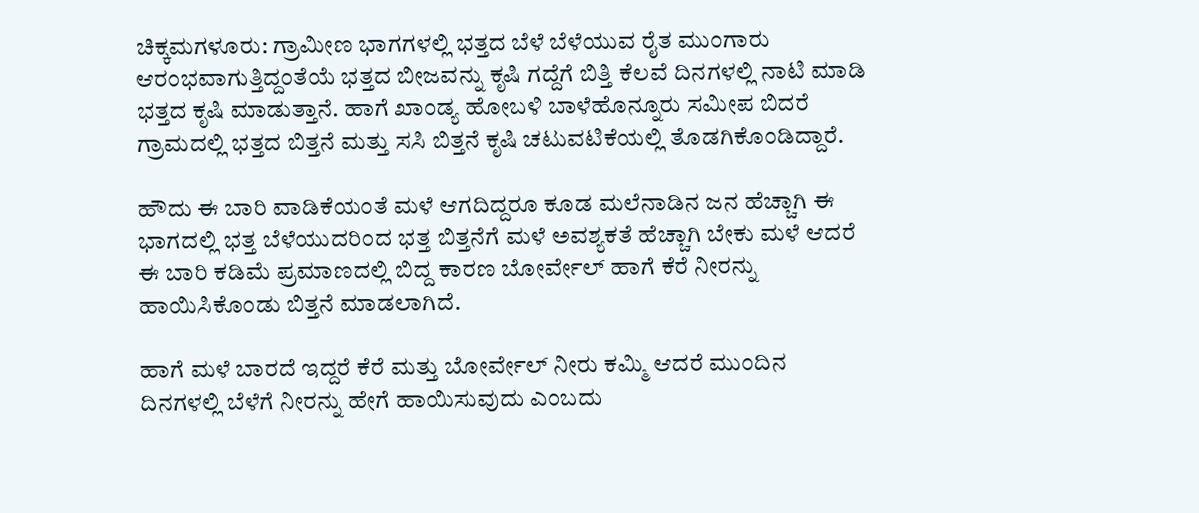ಚಿಕ್ಕಮಗಳೂರು: ಗ್ರಾಮೀಣ ಭಾಗಗಳಲ್ಲಿ ಭತ್ತದ ಬೆಳೆ ಬೆಳೆಯುವ ರೈತ ಮುಂಗಾರು ಆರಂಭವಾಗುತ್ತಿದ್ದಂತೆಯೆ ಭತ್ತದ ಬೀಜವನ್ನು ಕೃಷಿ ಗದ್ದೆಗೆ ಬಿತ್ತಿ ಕೆಲವೆ ದಿನಗಳಲ್ಲಿ ನಾಟಿ ಮಾಡಿ ಭತ್ತದ ಕೃಷಿ ಮಾಡುತ್ತಾನೆ. ಹಾಗೆ ಖಾಂಡ್ಯ ಹೋಬಳಿ ಬಾಳೆಹೊನ್ನೂರು ಸಮೀಪ ಬಿದರೆ ಗ್ರಾಮದಲ್ಲಿ ಭತ್ತದ ಬಿತ್ತನೆ ಮತ್ತು ಸಸಿ ಬಿತ್ತನೆ ಕೃಷಿ ಚಟುವಟಿಕೆಯಲ್ಲಿ ತೊಡಗಿಕೊಂಡಿದ್ದಾರೆ.

ಹೌದು ಈ ಬಾರಿ ವಾಡಿಕೆಯಂತೆ ಮಳೆ ಆಗದಿದ್ದರೂ ಕೂಡ ಮಲೆನಾಡಿನ ಜನ ಹೆಚ್ಚಾಗಿ ಈ ಭಾಗದಲ್ಲಿ ಭತ್ತ ಬೆಳೆಯುದರಿಂದ ಭತ್ತ ಬಿತ್ತನೆಗೆ ಮಳೆ ಅವಶ್ಯಕತೆ ಹೆಚ್ಚಾಗಿ ಬೇಕು ಮಳೆ ಆದರೆ ಈ ಬಾರಿ ಕಡಿಮೆ ಪ್ರಮಾಣದಲ್ಲಿ ಬಿದ್ದ ಕಾರಣ ಬೋರ್ವೇಲ್ ಹಾಗೆ ಕೆರೆ ನೀರನ್ನು ಹಾಯಿಸಿಕೊಂಡು ಬಿತ್ತನೆ ಮಾಡಲಾಗಿದೆ.

ಹಾಗೆ ಮಳೆ ಬಾರದೆ ಇದ್ದರೆ ಕೆರೆ ಮತ್ತು ಬೋರ್ವೇಲ್ ನೀರು ಕಮ್ಮಿ ಆದರೆ ಮುಂದಿನ ದಿನಗಳಲ್ಲಿ ಬೆಳೆಗೆ ನೀರನ್ನು ಹೇಗೆ ಹಾಯಿಸುವುದು ಎಂಬದು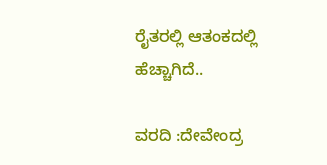ರೈತರಲ್ಲಿ ಆತಂಕದಲ್ಲಿ ಹೆಚ್ಚಾಗಿದೆ..

ವರದಿ :ದೇವೇಂದ್ರ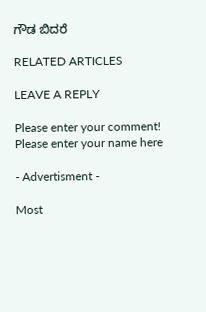ಗೌಡ ಬಿದರೆ

RELATED ARTICLES

LEAVE A REPLY

Please enter your comment!
Please enter your name here

- Advertisment -

Most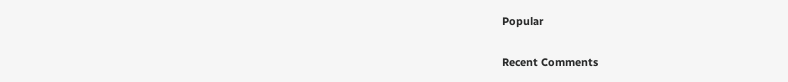Popular

Recent Comments